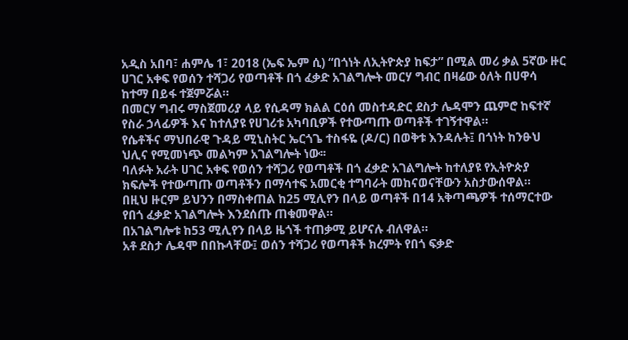አዲስ አበባ፣ ሐምሌ 1፣ 2018 (ኤፍ ኤም ሲ) “በጎነት ለኢትዮጵያ ከፍታ” በሚል መሪ ቃል 5ኛው ዙር ሀገር አቀፍ የወሰን ተሻጋሪ የወጣቶች በጎ ፈቃድ አገልግሎት መርሃ ግብር በዛሬው ዕለት በሀዋሳ ከተማ በይፋ ተጀምሯል።
በመርሃ ግብሩ ማስጀመሪያ ላይ የሲዳማ ክልል ርዕሰ መስተዳድር ደስታ ሌዳሞን ጨምሮ ከፍተኛ የስራ ኃላፊዎች እና ከተለያዩ የሀገሪቱ አካባቢዎች የተውጣጡ ወጣቶች ተገኝተዋል።
የሴቶችና ማህበራዊ ጉዳይ ሚኒስትር ኤርጎጌ ተስፋዬ (ዶ/ር) በወቅቱ እንዳሉት፤ በጎነት ከንፁህ ህሊና የሚመነጭ መልካም አገልግሎት ነው፡፡
ባለፉት አራት ሀገር አቀፍ የወሰን ተሻጋሪ የወጣቶች በጎ ፈቃድ አገልግሎት ከተለያዩ የኢትዮጵያ ክፍሎች የተውጣጡ ወጣቶችን በማሳተፍ አመርቂ ተግባራት መከናወናቸውን አስታውሰዋል።
በዚህ ዙርም ይህንን በማስቀጠል ከ25 ሚሊየን በላይ ወጣቶች በ14 አቅጣጫዎች ተሰማርተው የበጎ ፈቃድ አገልግሎት እንደሰጡ ጠቁመዋል።
በአገልግሎቱ ከ53 ሚሊየን በላይ ዜጎች ተጠቃሚ ይሆናሉ ብለዋል።
አቶ ደስታ ሌዳሞ በበኩላቸው፤ ወሰን ተሻጋሪ የወጣቶች ክረምት የበጎ ፍቃድ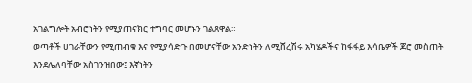አገልግሎት አብሮነትን የሚያጠናክር ተግባር መሆኑን ገልጸዋል።
ወጣቶች ሀገራቸውን የሚጠብቁ እና የሚያሳድጉ በመሆናቸው አንድነትን ለሚሸረሽሩ አካሄዶችና ከፋፋይ እሳቤዎች ጆሮ መስጠት እንደሌለባቸው አስገንዝበው፤ እኛነትን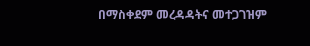በማስቀደም መረዳዳትና መተጋገዝም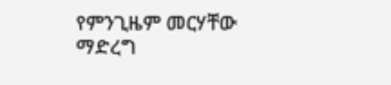የምንጊዜም መርሃቸው ማድረግ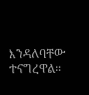እንዳለባቸው ተናግረዋል።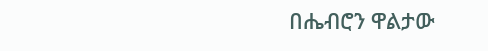በሔብሮን ዋልታው